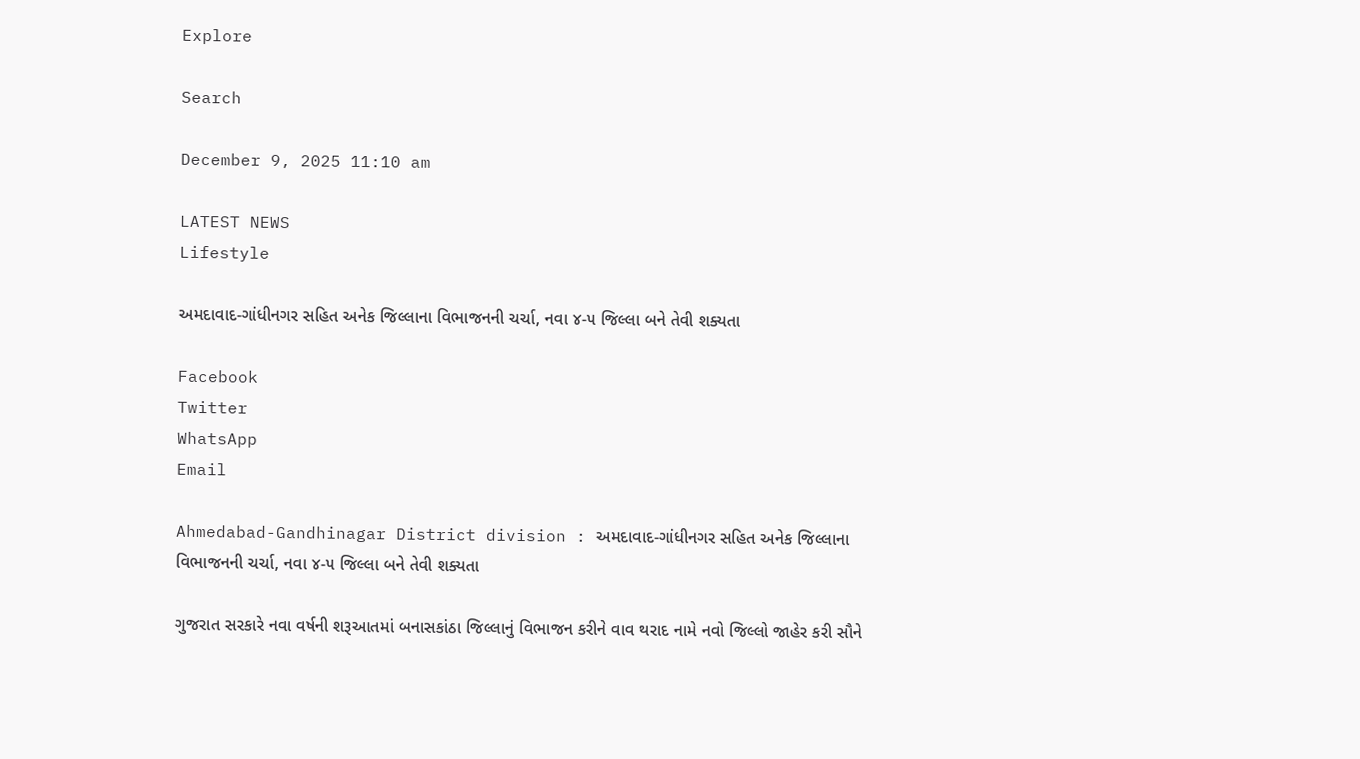Explore

Search

December 9, 2025 11:10 am

LATEST NEWS
Lifestyle

અમદાવાદ-ગાંધીનગર સહિત અનેક જિલ્લાના વિભાજનની ચર્ચા, નવા ૪-૫ જિલ્લા બને તેવી શક્યતા

Facebook
Twitter
WhatsApp
Email

Ahmedabad-Gandhinagar District division : અમદાવાદ-ગાંધીનગર સહિત અનેક જિલ્લાના વિભાજનની ચર્ચા, નવા ૪-૫ જિલ્લા બને તેવી શક્યતા

ગુજરાત સરકારે નવા વર્ષની શરૂઆતમાં બનાસકાંઠા જિલ્લાનું વિભાજન કરીને વાવ થરાદ નામે નવો જિલ્લો જાહેર કરી સૌને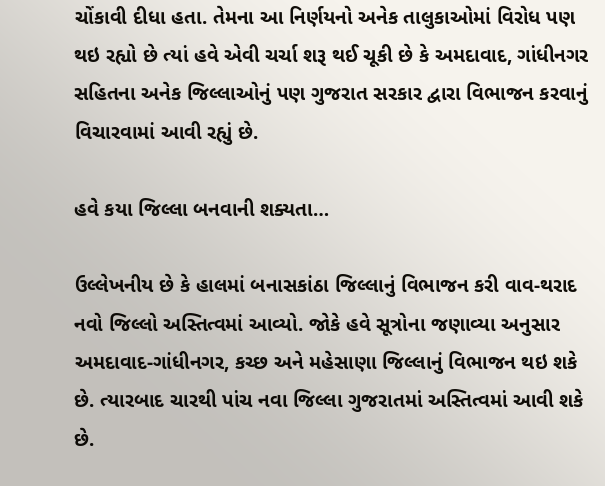ચોંકાવી દીધા હતા. તેમના આ નિર્ણયનો અનેક તાલુકાઓમાં વિરોધ પણ થઇ રહ્યો છે ત્યાં હવે એવી ચર્ચા શરૂ થઈ ચૂકી છે કે અમદાવાદ, ગાંધીનગર સહિતના અનેક જિલ્લાઓનું પણ ગુજરાત સરકાર દ્વારા વિભાજન કરવાનું વિચારવામાં આવી રહ્યું છે.

હવે કયા જિલ્લા બનવાની શક્યતા…

ઉલ્લેખનીય છે કે હાલમાં બનાસકાંઠા જિલ્લાનું વિભાજન કરી વાવ-થરાદ નવો જિલ્લો અસ્તિત્વમાં આવ્યો. જોકે હવે સૂત્રોના જણાવ્યા અનુસાર અમદાવાદ-ગાંધીનગર, કચ્છ અને મહેસાણા જિલ્લાનું વિભાજન થઇ શકે છે. ત્યારબાદ ચારથી પાંચ નવા જિલ્લા ગુજરાતમાં અસ્તિત્વમાં આવી શકે છે.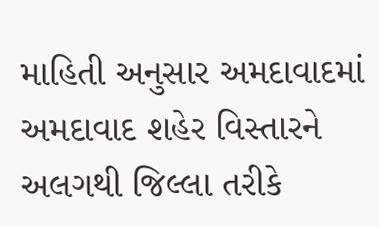માહિતી અનુસાર અમદાવાદમાં અમદાવાદ શહેર વિસ્તારને અલગથી જિલ્લા તરીકે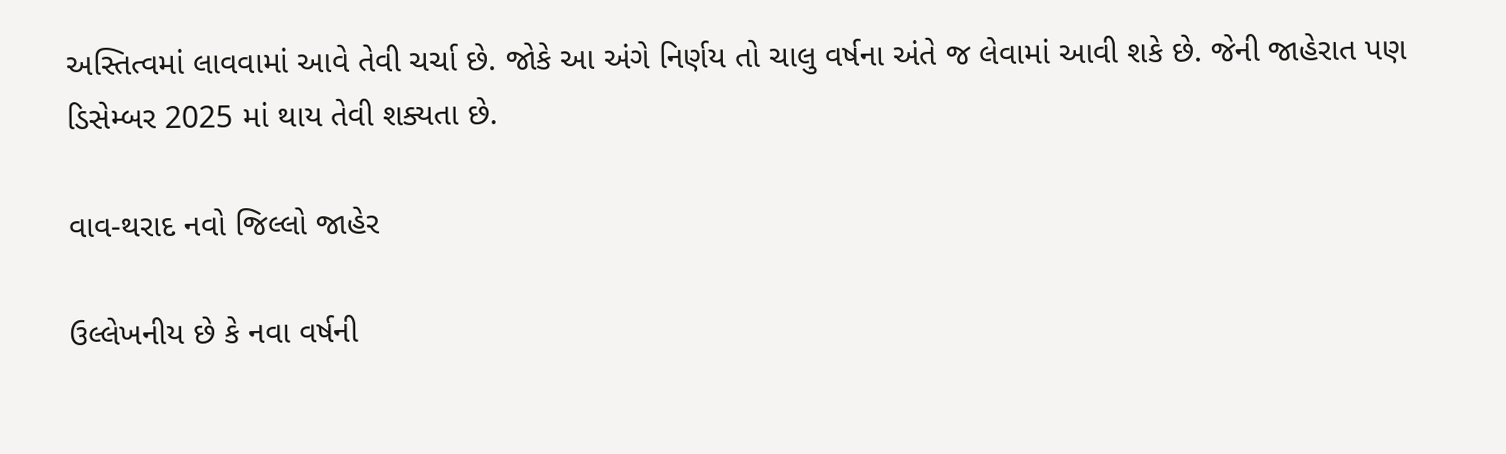અસ્તિત્વમાં લાવવામાં આવે તેવી ચર્ચા છે. જોકે આ અંગે નિર્ણય તો ચાલુ વર્ષના અંતે જ લેવામાં આવી શકે છે. જેની જાહેરાત પણ ડિસેમ્બર 2025 માં થાય તેવી શક્યતા છે.

વાવ-થરાદ નવો જિલ્લો જાહેર

ઉલ્લેખનીય છે કે નવા વર્ષની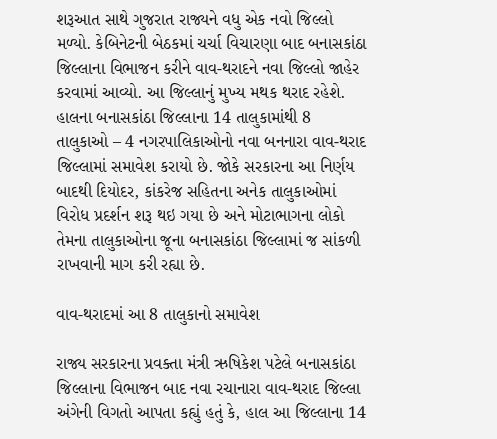શરૂઆત સાથે ગુજરાત રાજ્યને વધુ એક નવો જિલ્લો મળ્યો. કેબિનેટની બેઠકમાં ચર્ચા વિચારણા બાદ બનાસકાંઠા જિલ્લાના વિભાજન કરીને વાવ-થરાદને નવા જિલ્લો જાહેર કરવામાં આવ્યો. આ જિલ્લાનું મુખ્ય મથક થરાદ રહેશે. હાલના બનાસકાંઠા જિલ્લાના 14 તાલુકામાંથી 8 તાલુકાઓ – 4 નગરપાલિકાઓનો નવા બનનારા વાવ-થરાદ જિલ્લામાં સમાવેશ કરાયો છે. જોકે સરકારના આ નિર્ણય બાદથી દિયોદર, કાંકરેજ સહિતના અનેક તાલુકાઓમાં વિરોધ પ્રદર્શન શરૂ થઇ ગયા છે અને મોટાભાગના લોકો તેમના તાલુકાઓના જૂના બનાસકાંઠા જિલ્લામાં જ સાંકળી રાખવાની માગ કરી રહ્યા છે.

વાવ-થરાદમાં આ 8 તાલુકાનો સમાવેશ

રાજ્ય સરકારના પ્રવક્તા મંત્રી ઋષિકેશ પટેલે બનાસકાંઠા જિલ્લાના વિભાજન બાદ નવા રચાનારા વાવ-થરાદ જિલ્લા અંગેની વિગતો આપતા કહ્યું હતું કે, હાલ આ જિલ્લાના 14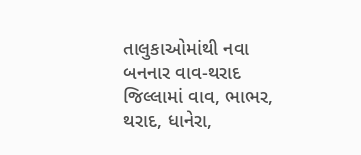તાલુકાઓમાંથી નવા બનનાર વાવ-થરાદ જિલ્લામાં વાવ, ભાભર, થરાદ, ધાનેરા,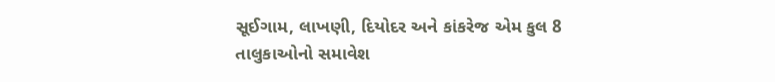સૂઈગામ, લાખણી, દિયોદર અને કાંકરેજ એમ કુલ 8 તાલુકાઓનો સમાવેશ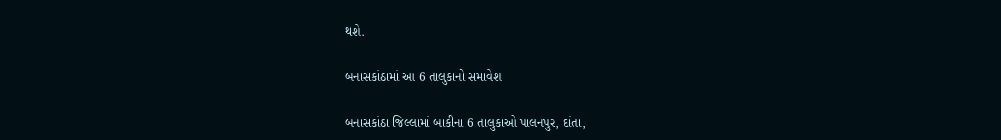થશે.

બનાસકાંઠામાં આ 6 તાલુકાનો સમાવેશ

બનાસકાંઠા જિલ્લામાં બાકીના 6 તાલુકાઓ પાલનપુર, દાંતા,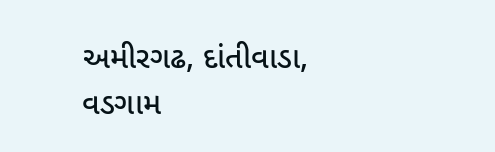અમીરગઢ, દાંતીવાડા, વડગામ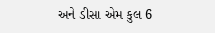અને ડીસા એમ કુલ 6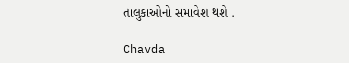તાલુકાઓનો સમાવેશ થશે .

Chavda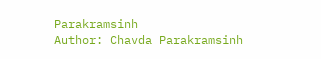Parakramsinh
Author: Chavda Parakramsinh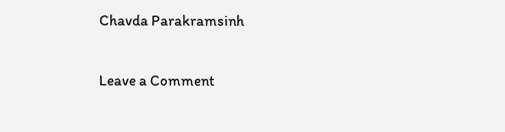Chavda Parakramsinh

Leave a Comment